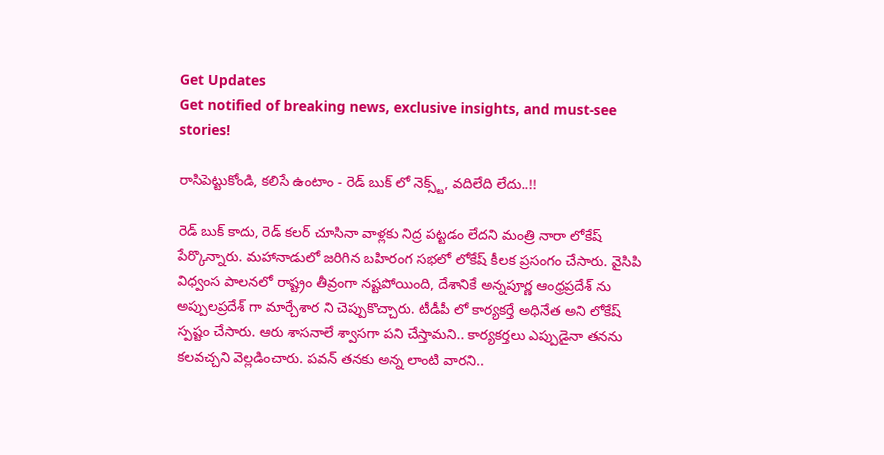Get Updates
Get notified of breaking news, exclusive insights, and must-see stories!

రాసిపెట్టుకోండి, కలిసే ఉంటాం - రెడ్ బుక్ లో నెక్స్ట్, వదిలేది లేదు..!!

రెడ్ బుక్ కాదు, రెడ్ కలర్ చూసినా వాళ్లకు నిద్ర పట్టడం లేదని మంత్రి నారా లోకేష్ పేర్కొన్నారు. మహానాడులో జరిగిన బహిరంగ సభలో లోకేష్ కీలక ప్రసంగం చేసారు. వైసిపి విధ్వంస పాలనలో రాష్ట్రం తీవ్రంగా నష్టపోయింది, దేశానికే అన్నపూర్ణ ఆంధ్రప్రదేశ్ ను అప్పులప్రదేశ్ గా మార్చేశార ని చెప్పుకొచ్చారు. టీడీపీ లో కార్యకర్తే అధినేత అని లోకేష్ స్పష్టం చేసారు. ఆరు శాసనాలే శ్వాసగా పని చేస్తామని.. కార్యకర్తలు ఎప్పుడైనా తనను కలవచ్చని వెల్లడించారు. పవన్ తనకు అన్న లాంటి వారని..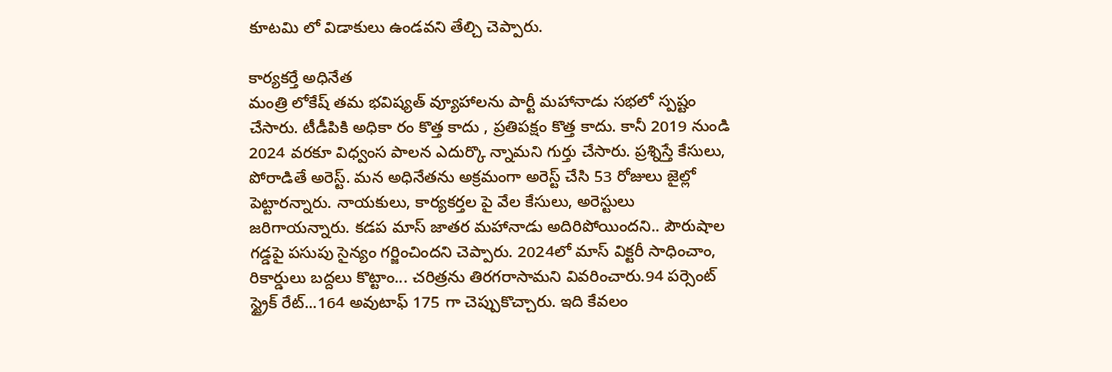కూటమి లో విడాకులు ఉండవని తేల్చి చెప్పారు.

కార్యకర్తే అధినేత
మంత్రి లోకేష్ తమ భవిష్యత్ వ్యూహాలను పార్టీ మహానాడు సభలో స్పష్టం చేసారు. టీడీపికి అధికా రం కొత్త కాదు , ప్రతిపక్షం కొత్త కాదు. కానీ 2019 నుండి 2024 వరకూ విధ్వంస పాలన ఎదుర్కొ న్నామని గుర్తు చేసారు. ప్రశ్నిస్తే కేసులు, పోరాడితే అరెస్ట్. మన అధినేతను అక్రమంగా అరెస్ట్ చేసి 53 రోజులు జైల్లో పెట్టారన్నారు. నాయకులు, కార్యకర్తల పై వేల కేసులు, అరెస్టులు జరిగాయన్నారు. కడప మాస్ జాతర మహానాడు అదిరిపోయిందని.. పౌరుషాల గడ్డపై పసుపు సైన్యం గర్జించిందని చెప్పారు. 2024లో మాస్ విక్టరీ సాధించాం, రికార్డులు బద్దలు కొట్టాం... చరిత్రను తిరగరాసామని వివరించారు.94 పర్సెంట్ స్ట్రైక్ రేట్...164 అవుటాఫ్ 175 గా చెప్పుకొచ్చారు. ఇది కేవలం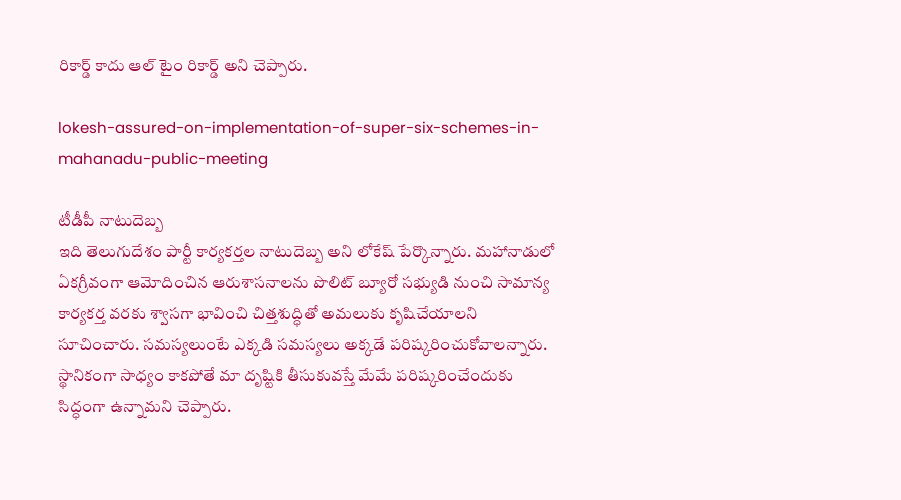రికార్డ్ కాదు ఆల్ టైం రికార్డ్ అని చెప్పారు.

lokesh-assured-on-implementation-of-super-six-schemes-in-mahanadu-public-meeting

టీడీపీ నాటుదెబ్బ
ఇది తెలుగుదేశం పార్టీ కార్యకర్తల నాటుదెబ్బ అని లోకేష్ పేర్కొన్నారు. మహానాడులో ఏకగ్రీవంగా ఆమోదించిన ఆరుశాసనాలను పొలిట్ బ్యూరో సభ్యుడి నుంచి సామాన్య కార్యకర్త వరకు శ్వాసగా భావించి చిత్తశుద్ధితో అమలుకు కృషిచేయాలని సూచించారు. సమస్యలుంటే ఎక్కడి సమస్యలు అక్కడే పరిష్కరించుకోవాలన్నారు. స్థానికంగా సాధ్యం కాకపోతే మా దృష్టికి తీసుకువస్తే మేమే పరిష్కరించేందుకు సిద్ధంగా ఉన్నామని చెప్పారు.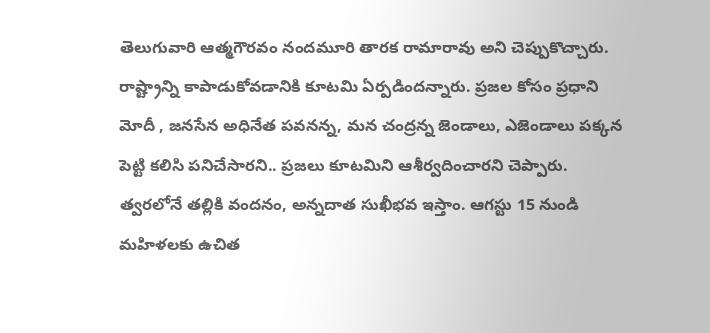తెలుగువారి ఆత్మగౌరవం నందమూరి తారక రామారావు అని చెప్పుకొచ్చారు. రాష్ట్రాన్ని కాపాడుకోవడానికి కూటమి ఏర్పడిందన్నారు. ప్రజల కోసం ప్రధాని మోదీ , జనసేన అధినేత పవనన్న, మన చంద్రన్న జెండాలు, ఎజెండాలు పక్కన పెట్టి కలిసి పనిచేసారని.. ప్రజలు కూటమిని ఆశీర్వదించారని చెప్పారు. త్వరలోనే తల్లికి వందనం, అన్నదాత సుఖీభవ ఇస్తాం. ఆగస్టు 15 నుండి మహిళలకు ఉచిత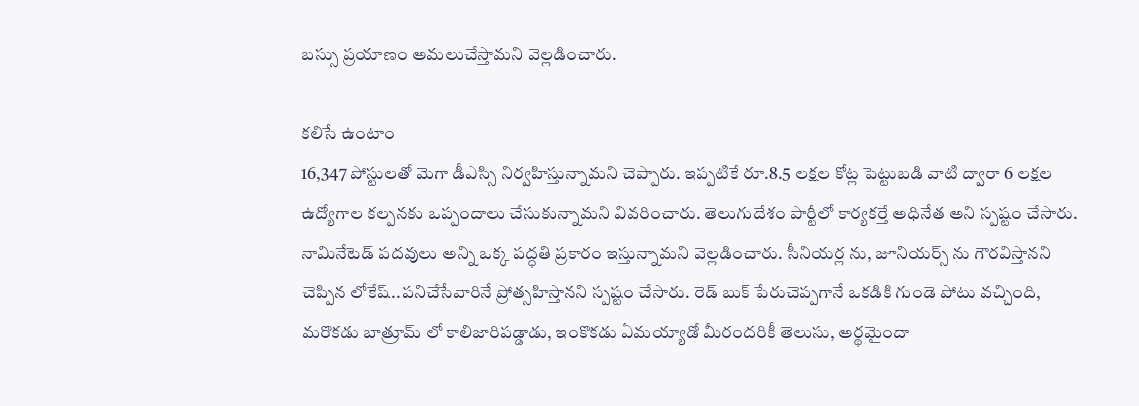బస్సు ప్రయాణం అమలుచేస్తామని వెల్లడించారు.

కలిసే ఉంటాం
16,347 పోస్టులతో మెగా డీఎస్సి నిర్వహిస్తున్నామని చెప్పారు. ఇప్పటికే రూ.8.5 లక్షల కోట్ల పెట్టుబడి వాటి ద్వారా 6 లక్షల ఉద్యోగాల కల్పనకు ఒప్పందాలు చేసుకున్నామని వివరించారు. తెలుగుదేశం పార్టీలో కార్యకర్తే అధినేత అని స్పష్టం చేసారు. నామినేటెడ్ పదవులు అన్ని ఒక్క పద్ధతి ప్రకారం ఇస్తున్నామని వెల్లడించారు. సీనియర్ల ను, జూనియర్స్ ను గౌరవిస్తానని చెప్పిన లోకేష్..పనిచేసేవారినే ప్రోత్సహిస్తానని స్పష్టం చేసారు. రెడ్ బుక్ పేరుచెప్పగానే ఒకడికి గుండె పోటు వచ్చింది, మరొకడు బాత్రూమ్ లో కాలిజారిపడ్డాడు, ఇంకొకడు ఏమయ్యాడో మీరందరికీ తెలుసు, అర్థమైందా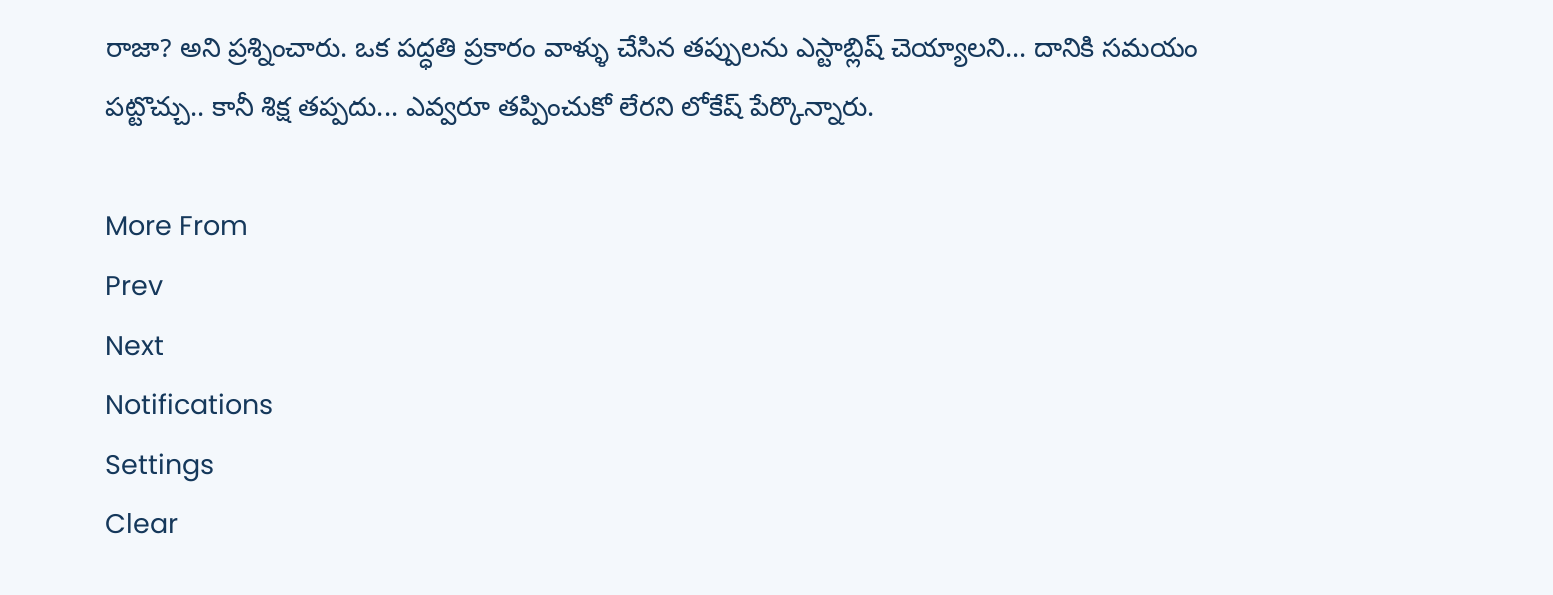రాజా? అని ప్రశ్నించారు. ఒక పద్ధతి ప్రకారం వాళ్ళు చేసిన తప్పులను ఎస్టాబ్లిష్ చెయ్యాలని... దానికి సమయం పట్టొచ్చు.. కానీ శిక్ష తప్పదు... ఎవ్వరూ తప్పించుకో లేరని లోకేష్ పేర్కొన్నారు.

More From
Prev
Next
Notifications
Settings
Clear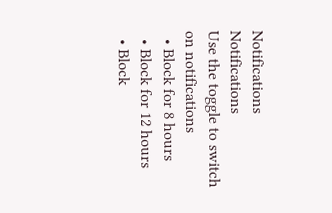Notifications
Notifications
Use the toggle to switch on notifications
  • Block for 8 hours
  • Block for 12 hours
  • Block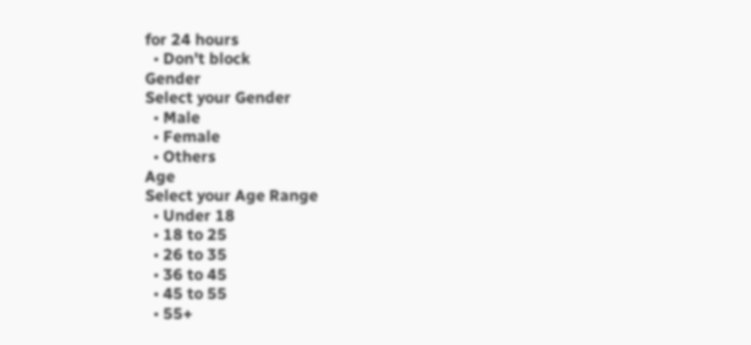for 24 hours
  • Don't block
Gender
Select your Gender
  • Male
  • Female
  • Others
Age
Select your Age Range
  • Under 18
  • 18 to 25
  • 26 to 35
  • 36 to 45
  • 45 to 55
  • 55+